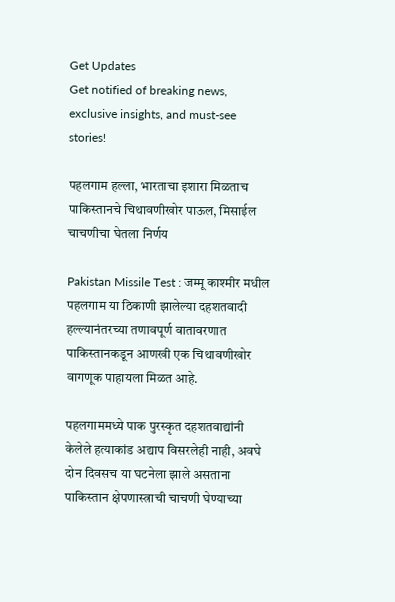Get Updates
Get notified of breaking news, exclusive insights, and must-see stories!

पहलगाम हल्ला, भारताचा इशारा मिळताच पाकिस्तानचे चिथावणीखोर पाऊल, मिसाईल चाचणीचा घेतला निर्णय

Pakistan Missile Test : जम्मू काश्मीर मधील पहलगाम या ठिकाणी झालेल्या दहशतवादी हल्ल्यानंतरच्या तणावपूर्ण वातावरणात पाकिस्तानकडून आणखी एक चिथावणीखोर वागणूक पाहायला मिळत आहे.

पहलगाममध्ये पाक पुरस्कृत दहशतवाद्यांनी केलेले हत्याकांड अद्याप विसरलेही नाही, अवघे दोन दिवसच या घटनेला झाले असताना पाकिस्तान क्षेपणास्त्राची चाचणी घेण्याच्या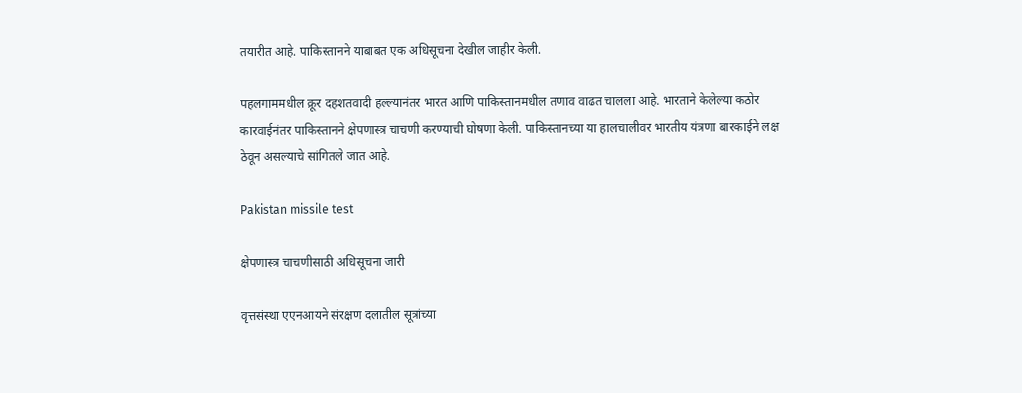तयारीत आहे. पाकिस्तानने याबाबत एक अधिसूचना देखील जाहीर केली.

पहलगाममधील क्रूर दहशतवादी हल्ल्यानंतर भारत आणि पाकिस्तानमधील तणाव वाढत चालला आहे. भारताने केलेल्या कठोर कारवाईनंतर पाकिस्तानने क्षेपणास्त्र चाचणी करण्याची घोषणा केली. पाकिस्तानच्या या हालचालीवर भारतीय यंत्रणा बारकाईने लक्ष ठेवून असल्याचे सांगितले जात आहे.

Pakistan missile test

क्षेपणास्त्र चाचणीसाठी अधिसूचना जारी

वृत्तसंस्था एएनआयने संरक्षण दलातील सूत्रांच्या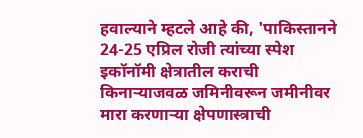हवाल्याने म्हटले आहे की, 'पाकिस्तानने 24-25 एप्रिल रोजी त्यांच्या स्पेश इकॉनॉमी क्षेत्रातील कराची किनाऱ्याजवळ जमिनीवरून जमीनीवर मारा करणाऱ्या क्षेपणास्त्राची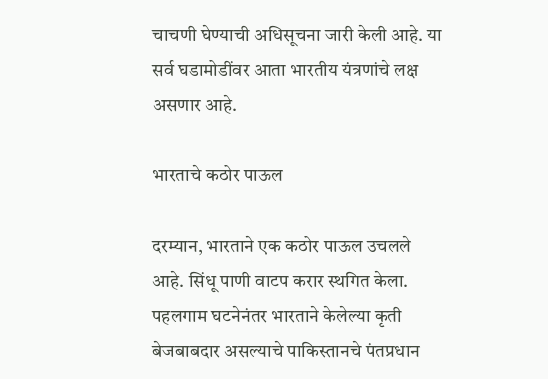चाचणी घेण्याची अधिसूचना जारी केली आहे. या सर्व घडामोडींवर आता भारतीय यंत्रणांचे लक्ष असणार आहे.

भारताचे कठोर पाऊल

दरम्यान, भारताने एक कठोर पाऊल उचलले आहे. सिंधू पाणी वाटप करार स्थगित केला. पहलगाम घटनेनंतर भारताने केलेल्या कृती बेजबाबदार असल्याचे पाकिस्तानचे पंतप्रधान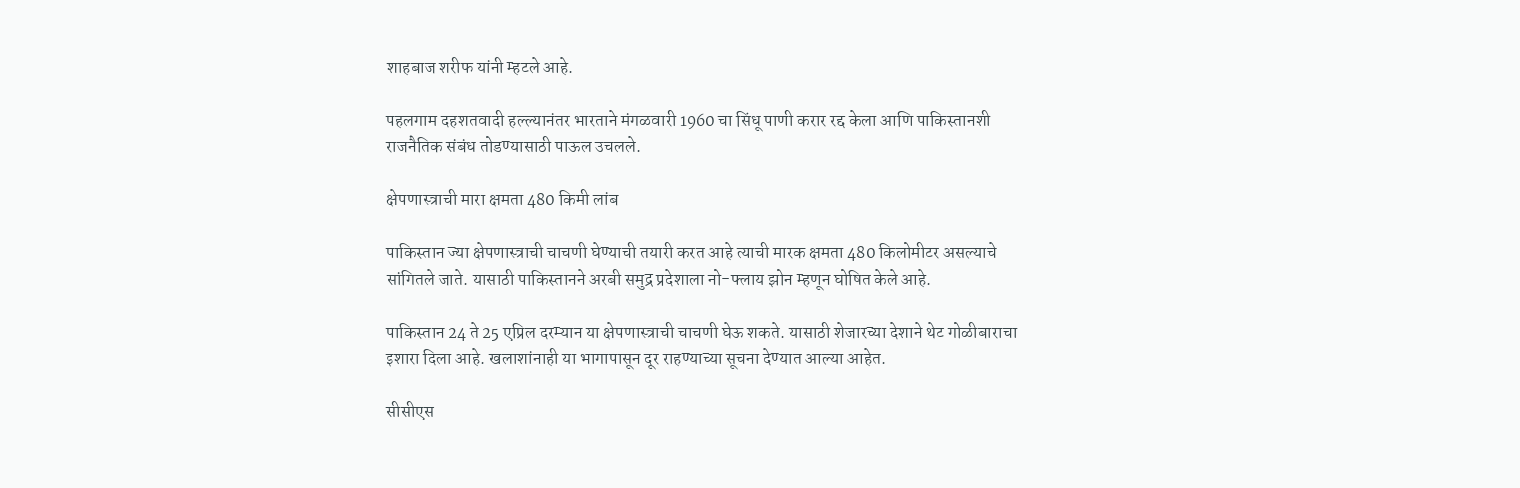शाहबाज शरीफ यांनी म्हटले आहे.

पहलगाम दहशतवादी हल्ल्यानंतर भारताने मंगळवारी 1960 चा सिंधू पाणी करार रद्द केला आणि पाकिस्तानशी राजनैतिक संबंध तोडण्यासाठी पाऊल उचलले.

क्षेपणास्त्राची मारा क्षमता 480 किमी लांब

पाकिस्तान ज्या क्षेपणास्त्राची चाचणी घेण्याची तयारी करत आहे त्याची मारक क्षमता 480 किलोमीटर असल्याचे सांगितले जाते. यासाठी पाकिस्तानने अरबी समुद्र प्रदेशाला नो-फ्लाय झोन म्हणून घोषित केले आहे.

पाकिस्तान 24 ते 25 एप्रिल दरम्यान या क्षेपणास्त्राची चाचणी घेऊ शकते. यासाठी शेजारच्या देशाने थेट गोळीबाराचा इशारा दिला आहे. खलाशांनाही या भागापासून दूर राहण्याच्या सूचना देण्यात आल्या आहेत.

सीसीएस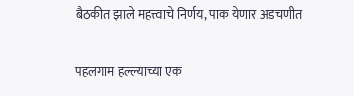बैठकीत झाले महत्त्वाचे निर्णय, पाक येणार अडचणीत

पहलगाम हल्ल्याच्या एक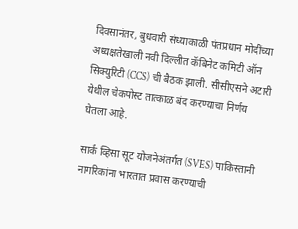दिवसानंतर, बुधवारी संध्याकाळी पंतप्रधान मोदींच्या अध्यक्षतेखाली नवी दिल्लीत कॅबिनेट कमिटी ऑन सिक्युरिटी (CCS) ची बैठक झाली. सीसीएसने अटारी येथील चेकपोस्ट तात्काळ बंद करण्याचा निर्णय घेतला आहे.

सार्क व्हिसा सूट योजनेअंतर्गत (SVES) पाकिस्तानी नागरिकांना भारतात प्रवास करण्याची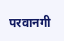परवानगी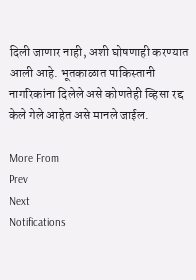दिली जाणार नाही, अशी घोषणाही करण्यात आली आहे. भूतकाळात पाकिस्तानी नागरिकांना दिलेले असे कोणतेही व्हिसा रद्द केले गेले आहेत असे मानले जाईल.

More From
Prev
Next
Notifications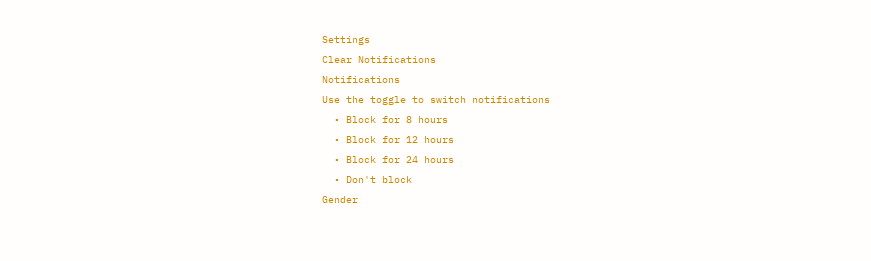Settings
Clear Notifications
Notifications
Use the toggle to switch notifications
  • Block for 8 hours
  • Block for 12 hours
  • Block for 24 hours
  • Don't block
Gender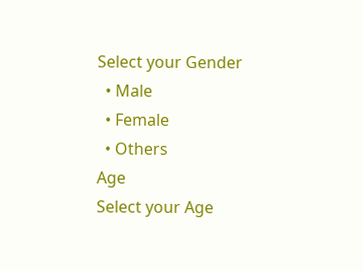Select your Gender
  • Male
  • Female
  • Others
Age
Select your Age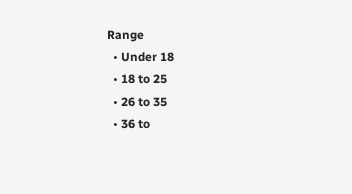Range
  • Under 18
  • 18 to 25
  • 26 to 35
  • 36 to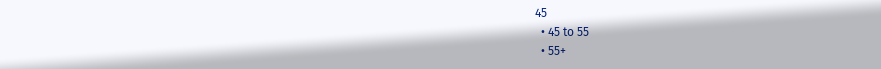45
  • 45 to 55
  • 55+